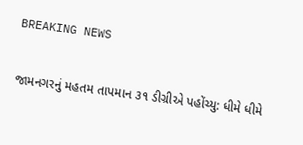BREAKING NEWS

જામનગરનું મહતમ તાપમાન ૩૧ ડીગ્રીએ પહોંચ્યુ: ધીમે ધીમે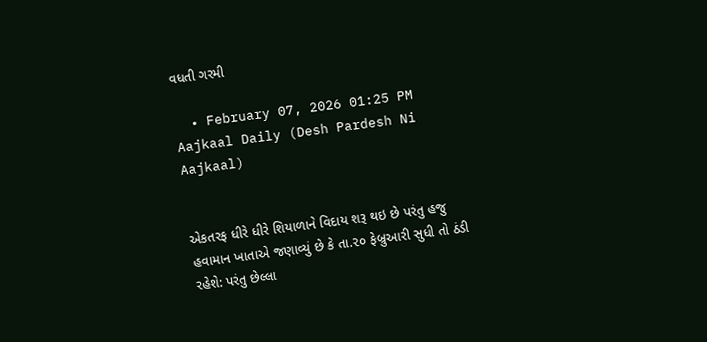વધતી ગરમી

  • February 07, 2026 01:25 PM
Aajkaal Daily (Desh Pardesh Ni Aajkaal)


એકતરફ ધીરે ધીરે શિયાળાને વિદાય શરૂ થઇ છે પરંતુ હજુ હવામાન ખાતાએ જણાવ્યું છે કે તા.૨૦ ફેબ્રુઆરી સુધી તો ઠંડી રહેશે: પરંતુ છેલ્લા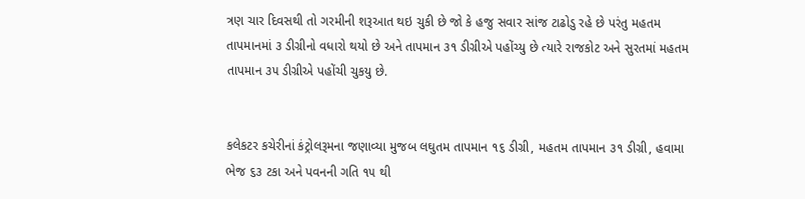ત્રણ ચાર દિવસથી તો ગરમીની શરૂઆત થઇ ચુકી છે જો કે હજુ સવાર સાંજ ટાઢોડુ રહે છે પરંતુ મહતમ તાપમાનમાં ૩ ડીગ્રીનો વધારો થયો છે અને તાપમાન ૩૧ ડીગ્રીએ પહોંચ્યુ છે ત્યારે રાજકોટ અને સુરતમાં મહતમ તાપમાન ૩૫ ડીગ્રીએ પહોંચી ચુકયુ છે.


કલેકટર કચેરીનાં કંટ્રોલરૂમના જણાવ્યા મુજબ લઘુતમ તાપમાન ૧૬ ડીગ્રી, મહતમ તાપમાન ૩૧ ડીગ્રી, હવામા ભેજ ૬૩ ટકા અને પવનની ગતિ ૧૫ થી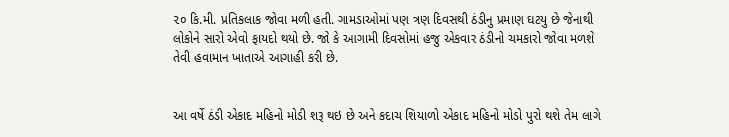૨૦ કિ.મી. પ્રતિકલાક જોવા મળી હતી. ગામડાઓમાં પણ ત્રણ દિવસથી ઠંડીનુ પ્રમાણ ઘટયુ છે જેનાથી લોકોને સારો એવો ફાયદો થયો છે. જો કે આગામી દિવસોમાં હજુ એકવાર ઠંડીનો ચમકારો જોવા મળશે તેવી હવામાન ખાતાએ આગાહી કરી છે.


આ વર્ષે ઠંડી એકાદ મહિનો મોડી શરૂ થઇ છે અને કદાચ શિયાળો એકાદ મહિનો મોડો પુરો થશે તેમ લાગે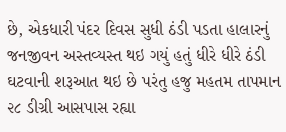છે, એકધારી પંદર દિવસ સુધી ઠંડી પડતા હાલારનું જનજીવન અસ્તવ્યસ્ત થઇ ગયું હતું ધીરે ધીરે ઠંડી ઘટવાની શરૂઆત થઇ છે પરંતુ હજુ મહતમ તાપમાન ૨૮ ડીગ્રી આસપાસ રહ્યા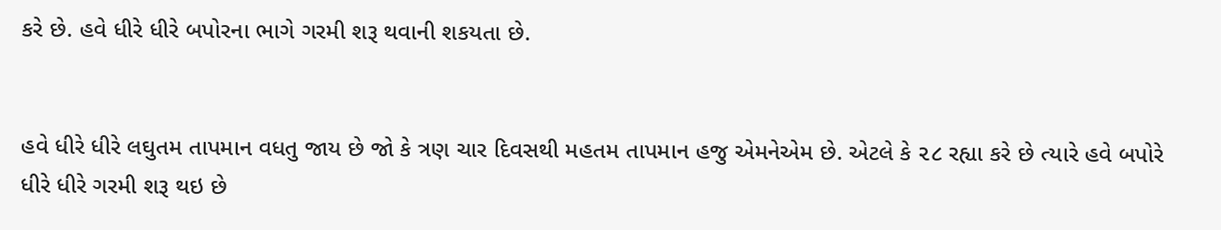કરે છે. હવે ધીરે ધીરે બપોરના ભાગે ગરમી શરૂ થવાની શકયતા છે.


હવે ધીરે ધીરે લઘુતમ તાપમાન વધતુ જાય છે જો કે ત્રણ ચાર દિવસથી મહતમ તાપમાન હજુ એમનેએમ છે. એટલે કે ૨૮ રહ્યા કરે છે ત્યારે હવે બપોરે ધીરે ધીરે ગરમી શરૂ થઇ છે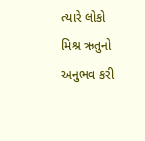ત્યારે લોકો મિશ્ર ઋતુનો અનુભવ કરી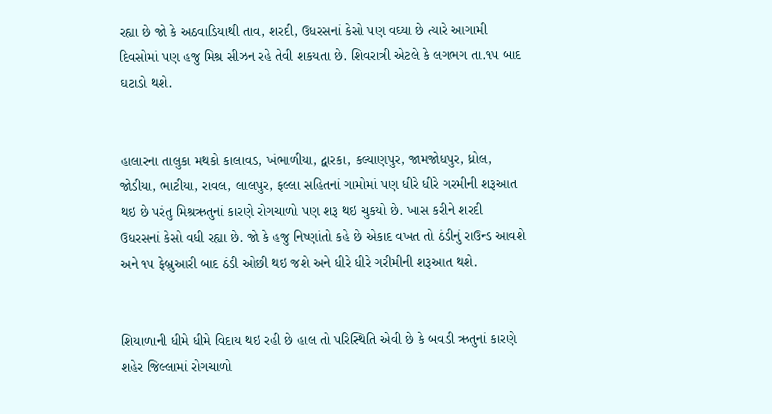રહ્યા છે જો કે અઠવાડિયાથી તાવ, શરદી, ઉધરસનાં કેસો પણ વઘ્યા છે ત્યારે આગામી દિવસોમાં પણ હજુ મિશ્ર સીઝન રહે તેવી શકયતા છે. શિવરાત્રી એટલે કે લગભગ તા.૧૫ બાદ ઘટાડો થશે.


હાલારના તાલુકા મથકો કાલાવડ, ખંભાળીયા, દ્વારકા, કલ્યાણપુર, જામજોધપુર, ધ્રોલ, જોડીયા, ભાટીયા, રાવલ, લાલપુર, ફલ્લા સહિતનાં ગામોમાં પણ ધીરે ધીરે ગરમીની શરૂઆત થઇ છે પરંતુ મિશ્રઋતુનાં કારણે રોગચાળો પણ શરૂ થઇ ચુકયો છે. ખાસ કરીને શરદી ઉધરસનાં કેસો વધી રહ્યા છે. જો કે હજુ નિષ્ણાંતો કહે છે એકાદ વખત તો ઠંડીનું રાઉન્ડ આવશે અને ૧૫ ફેબ્રુઆરી બાદ ઠંડી ઓછી થઇ જશે અને ધીરે ધીરે ગરીમીની શરૂઆત થશે.


શિયાળાની ધીમે ધીમે વિદાય થઇ રહી છે હાલ તો પરિસ્થિતિ એવી છે કે બવડી ઋતુનાં કારણે શહેર જિલ્લામાં રોગચાળો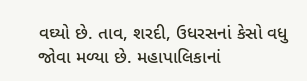વઘ્યો છે. તાવ, શરદી, ઉધરસનાં કેસો વધુ જોવા મળ્યા છે. મહાપાલિકાનાં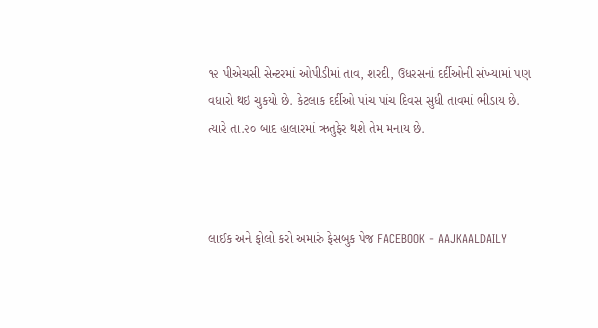૧૨ પીએચસી સેન્ટરમાં ઓપીડીમાં તાવ, શરદી, ઉધરસનાં દર્દીઓની સંખ્યામાં પણ વધારો થઇ ચુકયો છે. કેટલાક દર્દીઓ પાંચ પાંચ દિવસ સુધી તાવમાં ભીડાય છે. ત્યારે તા.૨૦ બાદ હાલારમાં ઋતુફેર થશે તેમ મનાય છે.



લાઈક અને ફોલો કરો અમારું ફેસબુક પેજ FACEBOOK - AAJKAALDAILY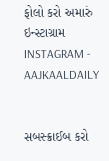ફોલો કરો અમારું ઇન્સ્ટાગ્રામ INSTAGRAM - AAJKAALDAILY


સબસ્ક્રાઈબ કરો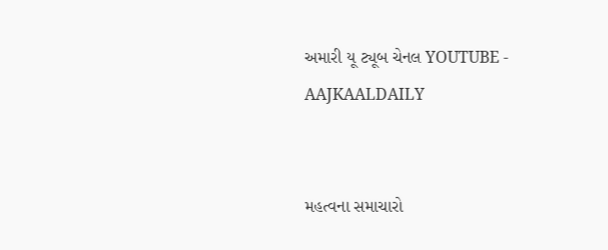અમારી યૂ ટ્યૂબ ચેનલ YOUTUBE - AAJKAALDAILY


મહત્વના સમાચારો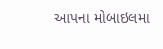આપના મોબાઇલમા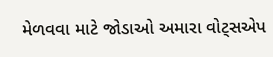મેળવવા માટે જોડાઓ અમારા વોટ્સએપ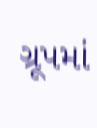ગ્રૂપમાં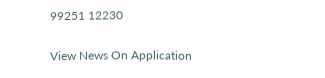99251 12230

View News On Application